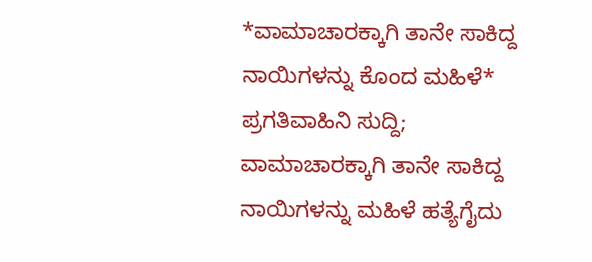*ವಾಮಾಚಾರಕ್ಕಾಗಿ ತಾನೇ ಸಾಕಿದ್ದ ನಾಯಿಗಳನ್ನು ಕೊಂದ ಮಹಿಳೆ*
ಪ್ರಗತಿವಾಹಿನಿ ಸುದ್ದಿ; ವಾಮಾಚಾರಕ್ಕಾಗಿ ತಾನೇ ಸಾಕಿದ್ದ ನಾಯಿಗಳನ್ನು ಮಹಿಳೆ ಹತ್ಯೆಗೈದು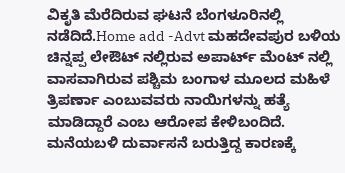ವಿಕೃತಿ ಮೆರೆದಿರುವ ಘಟನೆ ಬೆಂಗಳೂರಿನಲ್ಲಿ ನಡೆದಿದೆ.Home add -Advt ಮಹದೇವಪುರ ಬಳಿಯ ಚಿನ್ನಪ್ಪ ಲೇಔಟ್ ನಲ್ಲಿರುವ ಅಪಾರ್ಟ್ ಮೆಂಟ್ ನಲ್ಲಿ ವಾಸವಾಗಿರುವ ಪಶ್ಚಿಮ ಬಂಗಾಳ ಮೂಲದ ಮಹಿಳೆ ತ್ರಿಪರ್ಣಾ ಎಂಬುವವರು ನಾಯಿಗಳನ್ನು ಹತ್ಯೆ ಮಾಡಿದ್ದಾರೆ ಎಂಬ ಆರೋಪ ಕೇಳಿಬಂದಿದೆ. ಮನೆಯಬಳಿ ದುರ್ವಾಸನೆ ಬರುತ್ತಿದ್ದ ಕಾರಣಕ್ಕೆ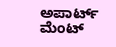ಅಪಾರ್ಟ್ ಮೆಂಟ್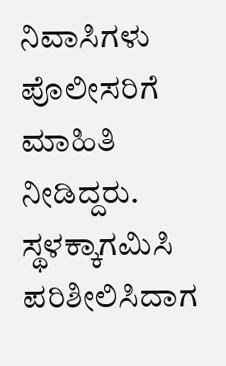ನಿವಾಸಿಗಳು ಪೊಲೀಸರಿಗೆ ಮಾಹಿತಿ ನೀಡಿದ್ದರು. ಸ್ಥಳಕ್ಕಾಗಮಿಸಿ ಪರಿಶೀಲಿಸಿದಾಗ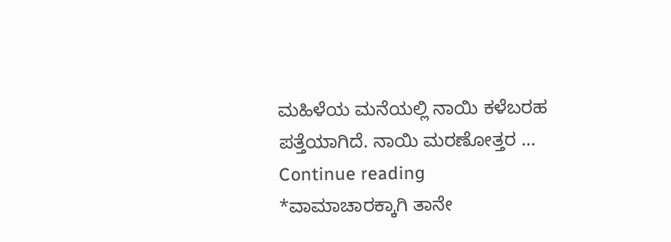ಮಹಿಳೆಯ ಮನೆಯಲ್ಲಿ ನಾಯಿ ಕಳೆಬರಹ ಪತ್ತೆಯಾಗಿದೆ. ನಾಯಿ ಮರಣೋತ್ತರ … Continue reading *ವಾಮಾಚಾರಕ್ಕಾಗಿ ತಾನೇ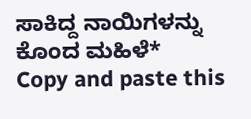ಸಾಕಿದ್ದ ನಾಯಿಗಳನ್ನು ಕೊಂದ ಮಹಿಳೆ*
Copy and paste this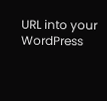URL into your WordPress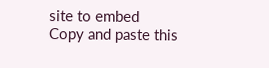site to embed
Copy and paste this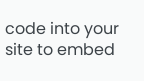code into your site to embed